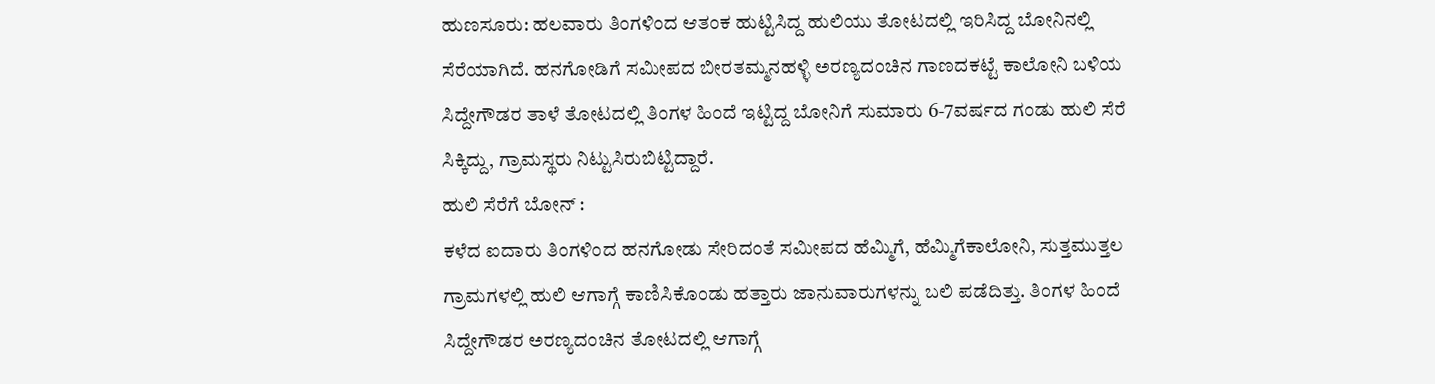ಹುಣಸೂರು: ಹಲವಾರು ತಿಂಗಳಿಂದ ಆತಂಕ ಹುಟ್ಟಿಸಿದ್ದ ಹುಲಿಯು ತೋಟದಲ್ಲಿ ಇರಿಸಿದ್ದ ಬೋನಿನಲ್ಲಿ ಸೆರೆಯಾಗಿದೆ. ಹನಗೋಡಿಗೆ ಸಮೀಪದ ಬೀರತಮ್ಮನಹಳ್ಳಿ ಅರಣ್ಯದಂಚಿನ ಗಾಣದಕಟ್ಟೆ ಕಾಲೋನಿ ಬಳಿಯ ಸಿದ್ದೇಗೌಡರ ತಾಳೆ ತೋಟದಲ್ಲಿ ತಿಂಗಳ ಹಿಂದೆ ಇಟ್ಟಿದ್ದ ಬೋನಿಗೆ ಸುಮಾರು 6-7ವರ್ಷದ ಗಂಡು ಹುಲಿ ಸೆರೆ ಸಿಕ್ಕಿದ್ದು, ಗ್ರಾಮಸ್ಥರು ನಿಟ್ಟುಸಿರುಬಿಟ್ಟಿದ್ದಾರೆ.
ಹುಲಿ ಸೆರೆಗೆ ಬೋನ್ :
ಕಳೆದ ಐದಾರು ತಿಂಗಳಿಂದ ಹನಗೋಡು ಸೇರಿದಂತೆ ಸಮೀಪದ ಹೆಮ್ಮಿಗೆ, ಹೆಮ್ಮಿಗೆಕಾಲೋನಿ, ಸುತ್ತಮುತ್ತಲ ಗ್ರಾಮಗಳಲ್ಲಿ ಹುಲಿ ಆಗಾಗ್ಗೆ ಕಾಣಿಸಿಕೊಂಡು ಹತ್ತಾರು ಜಾನುವಾರುಗಳನ್ನು ಬಲಿ ಪಡೆದಿತ್ತು. ತಿಂಗಳ ಹಿಂದೆ ಸಿದ್ದೇಗೌಡರ ಅರಣ್ಯದಂಚಿನ ತೋಟದಲ್ಲಿ ಆಗಾಗ್ಗೆ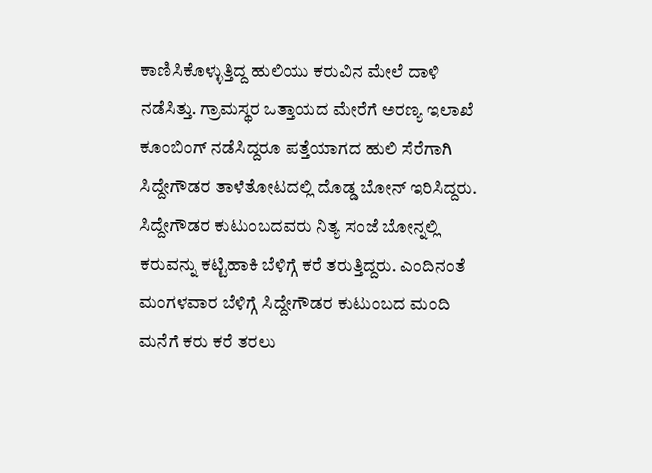ಕಾಣಿಸಿಕೊಳ್ಳುತ್ತಿದ್ದ ಹುಲಿಯು ಕರುವಿನ ಮೇಲೆ ದಾಳಿ ನಡೆಸಿತ್ತು. ಗ್ರಾಮಸ್ಥರ ಒತ್ತಾಯದ ಮೇರೆಗೆ ಅರಣ್ಯ ಇಲಾಖೆ ಕೂಂಬಿಂಗ್ ನಡೆಸಿದ್ದರೂ ಪತ್ತೆಯಾಗದ ಹುಲಿ ಸೆರೆಗಾಗಿ ಸಿದ್ದೇಗೌಡರ ತಾಳೆತೋಟದಲ್ಲಿ ದೊಡ್ಡ ಬೋನ್ ಇರಿಸಿದ್ದರು.
ಸಿದ್ದೇಗೌಡರ ಕುಟುಂಬದವರು ನಿತ್ಯ ಸಂಜೆ ಬೋನ್ನಲ್ಲಿ ಕರುವನ್ನು ಕಟ್ಟಿಹಾಕಿ ಬೆಳಿಗ್ಗೆ ಕರೆ ತರುತ್ತಿದ್ದರು. ಎಂದಿನಂತೆ ಮಂಗಳವಾರ ಬೆಳಿಗ್ಗೆ ಸಿದ್ದೇಗೌಡರ ಕುಟುಂಬದ ಮಂದಿ ಮನೆಗೆ ಕರು ಕರೆ ತರಲು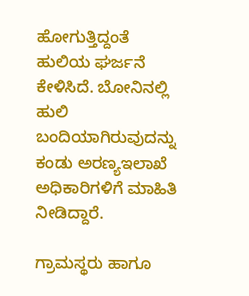ಹೋಗುತ್ತಿದ್ದಂತೆ ಹುಲಿಯ ಘರ್ಜನೆ ಕೇಳಿಸಿದೆ. ಬೋನಿನಲ್ಲಿ ಹುಲಿ ಬಂದಿಯಾಗಿರುವುದನ್ನು ಕಂಡು ಅರಣ್ಯಇಲಾಖೆ ಅಧಿಕಾರಿಗಳಿಗೆ ಮಾಹಿತಿ ನೀಡಿದ್ದಾರೆ.

ಗ್ರಾಮಸ್ಥರು ಹಾಗೂ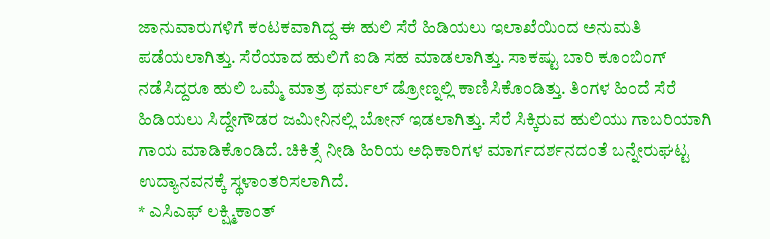ಜಾನುವಾರುಗಳಿಗೆ ಕಂಟಕವಾಗಿದ್ದ ಈ ಹುಲಿ ಸೆರೆ ಹಿಡಿಯಲು ಇಲಾಖೆಯಿಂದ ಅನುಮತಿ ಪಡೆಯಲಾಗಿತ್ತು. ಸೆರೆಯಾದ ಹುಲಿಗೆ ಐಡಿ ಸಹ ಮಾಡಲಾಗಿತ್ತು. ಸಾಕಷ್ಟು ಬಾರಿ ಕೂಂಬಿಂಗ್ ನಡೆಸಿದ್ದರೂ ಹುಲಿ ಒಮ್ಮೆ ಮಾತ್ರ ಥರ್ಮಲ್ ಡ್ರೋಣ್ನಲ್ಲಿ ಕಾಣಿಸಿಕೊಂಡಿತ್ತು. ತಿಂಗಳ ಹಿಂದೆ ಸೆರೆ ಹಿಡಿಯಲು ಸಿದ್ದೇಗೌಡರ ಜಮೀನಿನಲ್ಲಿ ಬೋನ್ ಇಡಲಾಗಿತ್ತು. ಸೆರೆ ಸಿಕ್ಕಿರುವ ಹುಲಿಯು ಗಾಬರಿಯಾಗಿ ಗಾಯ ಮಾಡಿಕೊಂಡಿದೆ. ಚಿಕಿತ್ಸೆ ನೀಡಿ ಹಿರಿಯ ಅಧಿಕಾರಿಗಳ ಮಾರ್ಗದರ್ಶನದಂತೆ ಬನ್ನೇರುಘಟ್ಟ ಉದ್ಯಾನವನಕ್ಕೆ ಸ್ಥಳಾಂತರಿಸಲಾಗಿದೆ.
* ಎಸಿಎಫ್ ಲಕ್ಷ್ಮಿಕಾಂತ್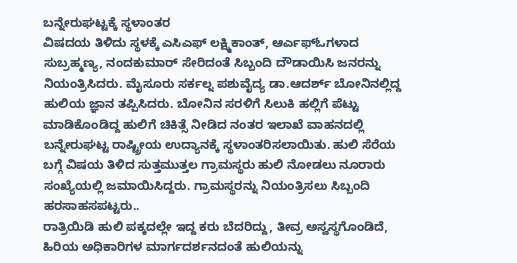ಬನ್ನೇರುಘಟ್ಟಕ್ಕೆ ಸ್ಥಳಾಂತರ
ವಿಷದಯ ತಿಳಿದು ಸ್ಥಳಕ್ಕೆ ಎಸಿಎಫ್ ಲಕ್ಷ್ಮಿಕಾಂತ್, ಆರ್ಎಫ್ಓಗಳಾದ ಸುಬ್ರಹ್ಮಣ್ಯ, ನಂದಕುಮಾರ್ ಸೇರಿದಂತೆ ಸಿಬ್ಬಂದಿ ದೌಡಾಯಿಸಿ ಜನರನ್ನು ನಿಯಂತ್ರಿಸಿದರು. ಮೈಸೂರು ಸರ್ಕಲ್ನ ಪಶುವೈದ್ಯ ಡಾ.ಆದರ್ಶ್ ಬೋನಿನಲ್ಲಿದ್ದ ಹುಲಿಯ ಜ್ಞಾನ ತಪ್ಪಿಸಿದರು. ಬೋನಿನ ಸರಳಿಗೆ ಸಿಲುಕಿ ಹಲ್ಲಿಗೆ ಪೆಟ್ಟು ಮಾಡಿಕೊಂಡಿದ್ದ ಹುಲಿಗೆ ಚಿಕಿತ್ಸೆ ನೀಡಿದ ನಂತರ ಇಲಾಖೆ ವಾಹನದಲ್ಲಿ ಬನ್ನೇರುಘಟ್ಟ ರಾಷ್ಟ್ರೀಯ ಉದ್ಯಾನಕ್ಕೆ ಸ್ಥಳಾಂತರಿಸಲಾಯಿತು. ಹುಲಿ ಸೆರೆಯ ಬಗ್ಗೆ ವಿಷಯ ತಿಳಿದ ಸುತ್ತಮುತ್ತಲ ಗ್ರಾಮಸ್ಥರು ಹುಲಿ ನೋಡಲು ನೂರಾರು ಸಂಖ್ಯೆಯಲ್ಲಿ ಜಮಾಯಿಸಿದ್ದರು. ಗ್ರಾಮಸ್ಥರನ್ನು ನಿಯಂತ್ರಿಸಲು ಸಿಬ್ಬಂದಿ ಹರಸಾಹಸಪಟ್ಟರು..
ರಾತ್ರಿಯಿಡಿ ಹುಲಿ ಪಕ್ಕದಲ್ಲೇ ಇದ್ದ ಕರು ಬೆದರಿದ್ದು, ತೀವ್ರ ಅಸ್ವಸ್ಥಗೊಂಡಿದೆ, ಹಿರಿಯ ಅಧಿಕಾರಿಗಳ ಮಾರ್ಗದರ್ಶನದಂತೆ ಹುಲಿಯನ್ನು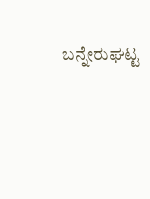ಬನ್ನೇರುಘಟ್ಟ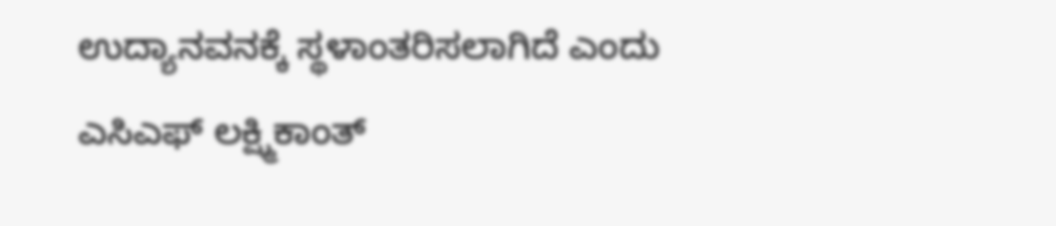ಉದ್ಯಾನವನಕ್ಕೆ ಸ್ಥಳಾಂತರಿಸಲಾಗಿದೆ ಎಂದು ಎಸಿಎಫ್ ಲಕ್ಷ್ಮಿಕಾಂತ್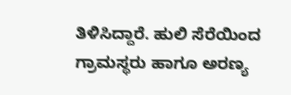ತಿಳಿಸಿದ್ದಾರೆ. ಹುಲಿ ಸೆರೆಯಿಂದ ಗ್ರಾಮಸ್ಥರು ಹಾಗೂ ಅರಣ್ಯ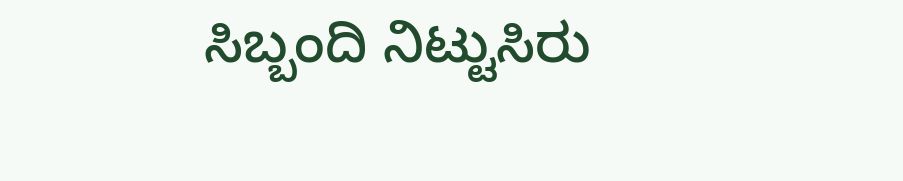ಸಿಬ್ಬಂದಿ ನಿಟ್ಟುಸಿರು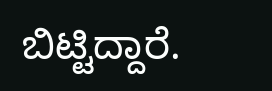ಬಿಟ್ಟಿದ್ದಾರೆ.